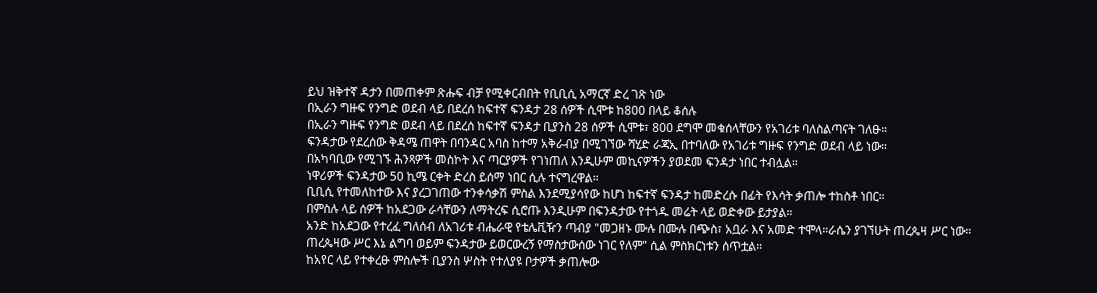ይህ ዝቅተኛ ዳታን በመጠቀም ጽሑፍ ብቻ የሚቀርብበት የቢቢሲ አማርኛ ድረ ገጽ ነው
በኢራን ግዙፍ የንግድ ወደብ ላይ በደረሰ ከፍተኛ ፍንዳታ 28 ሰዎች ሲሞቱ ከ800 በላይ ቆሰሉ
በኢራን ግዙፍ የንግድ ወደብ ላይ በደረሰ ከፍተኛ ፍንዳታ ቢያንስ 28 ሰዎች ሲሞቱ፣ 800 ደግሞ መቁሰላቸውን የአገሪቱ ባለስልጣናት ገለፁ።
ፍንዳታው የደረሰው ቅዳሜ ጠዋት በባንዳር አባስ ከተማ አቅራብያ በሚገኘው ሻሂድ ራጃኢ በተባለው የአገሪቱ ግዙፍ የንግድ ወደብ ላይ ነው።
በአካባቢው የሚገኙ ሕንጻዎች መስኮት እና ጣርያዎች የገነጠለ እንዲሁም መኪናዎችን ያወደመ ፍንዳታ ነበር ተብሏል።
ነዋሪዎች ፍንዳታው 50 ኪሜ ርቀት ድረስ ይሰማ ነበር ሲሉ ተናግረዋል።
ቢቢሲ የተመለከተው እና ያረጋገጠው ተንቀሳቃሽ ምስል እንደሚያሳየው ከሆነ ከፍተኛ ፍንዳታ ከመድረሱ በፊት የእሳት ቃጠሎ ተከስቶ ነበር።
በምስሉ ላይ ሰዎች ከአደጋው ራሳቸውን ለማትረፍ ሲሮጡ እንዲሁም በፍንዳታው የተጎዱ መሬት ላይ ወድቀው ይታያል።
አንድ ከአደጋው የተረፈ ግለሰብ ለአገሪቱ ብሔራዊ የቴሌቪዥን ጣብያ "መጋዘኑ ሙሉ በሙሉ በጭስ፣ አቧራ እና አመድ ተሞላ።ራሴን ያገኘሁት ጠረጴዛ ሥር ነው። ጠረጴዛው ሥር እኔ ልግባ ወይም ፍንዳታው ይወርውረኝ የማስታውሰው ነገር የለም" ሲል ምስክርነቱን ሰጥቷል።
ከአየር ላይ የተቀረፁ ምስሎች ቢያንስ ሦስት የተለያዩ ቦታዎች ቃጠሎው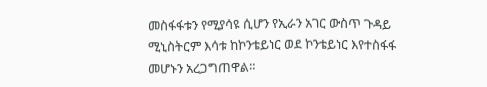መስፋፋቱን የሚያሳዩ ሲሆን የኢራን አገር ውስጥ ጉዳይ ሚኒስትርም እሳቱ ከኮንቴይነር ወደ ኮንቴይነር እየተስፋፋ መሆኑን አረጋግጠዋል።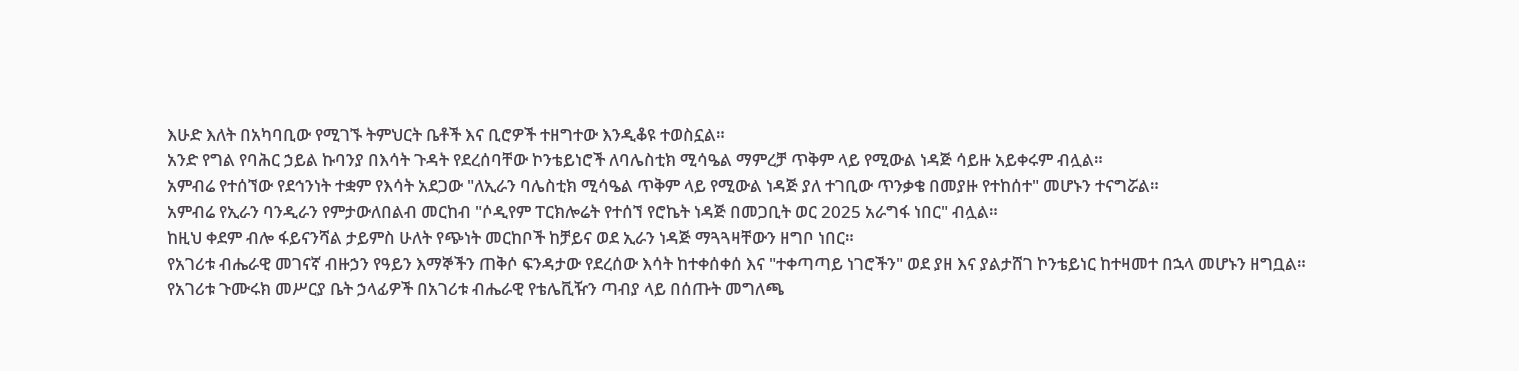እሁድ እለት በአካባቢው የሚገኙ ትምህርት ቤቶች እና ቢሮዎች ተዘግተው እንዲቆዩ ተወስኗል።
አንድ የግል የባሕር ኃይል ኩባንያ በእሳት ጉዳት የደረሰባቸው ኮንቴይነሮች ለባሌስቲክ ሚሳዔል ማምረቻ ጥቅም ላይ የሚውል ነዳጅ ሳይዙ አይቀሩም ብሏል።
አምብሬ የተሰኘው የደኅንነት ተቋም የእሳት አደጋው "ለኢራን ባሌስቲክ ሚሳዔል ጥቅም ላይ የሚውል ነዳጅ ያለ ተገቢው ጥንቃቄ በመያዙ የተከሰተ" መሆኑን ተናግሯል።
አምብሬ የኢራን ባንዲራን የምታውለበልብ መርከብ "ሶዲየም ፐርክሎሬት የተሰኘ የሮኬት ነዳጅ በመጋቢት ወር 2025 አራግፋ ነበር" ብሏል።
ከዚህ ቀደም ብሎ ፋይናንሻል ታይምስ ሁለት የጭነት መርከቦች ከቻይና ወደ ኢራን ነዳጅ ማጓጓዛቸውን ዘግቦ ነበር።
የአገሪቱ ብሔራዊ መገናኛ ብዙኃን የዓይን እማኞችን ጠቅሶ ፍንዳታው የደረሰው እሳት ከተቀሰቀሰ እና "ተቀጣጣይ ነገሮችን" ወደ ያዘ እና ያልታሸገ ኮንቴይነር ከተዛመተ በኋላ መሆኑን ዘግቧል።
የአገሪቱ ጉሙሩክ መሥርያ ቤት ኃላፊዎች በአገሪቱ ብሔራዊ የቴሌቪዥን ጣብያ ላይ በሰጡት መግለጫ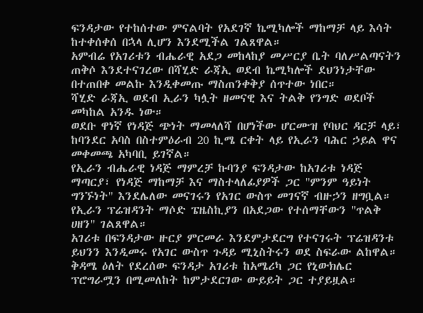ፍንዳታው የተከሰተው ምናልባት የአደገኛ ኬሚካሎች ማከማቻ ላይ እሳት ከተቀሰቀሰ በኋላ ሊሆን እንደሚችል ገልጸዋል።
አምብሬ የአገሪቱን ብሔራዊ አደጋ መከላከያ መሥርያ ቤት ባለሥልጣናትን ጠቅሶ እንደተናገረው በሻሂድ ራጃኢ ወደብ ኬሚካሎች ደህንነታቸው በተጠበቀ መልኩ እንዲቀመጡ ማስጠንቀቅያ ሰጥተው ነበር።
ሻሂድ ራጃኢ ወደብ ኢራን ካሏት ዘመናዊ እና ትልቅ የንግድ ወደቦች መካከል አንዱ ነው።
ወደቡ ዋነኛ የነዳጅ ጭነት ማመላለሻ በሆነችው ሆርሙዝ የባህር ዳርቻ ላይ፣ ከባንደር አባስ በስተምዕራብ 20 ኪሜ ርቀት ላይ የኢራን ባሕር ኃይል ዋና መቀመጫ አካባቢ ይገኛል።
የኢራን ብሔራዊ ነዳጅ ማምረቻ ኩባንያ ፍንዳታው ከአገሪቱ ነዳጅ ማጣርያ፣ የነዳጅ ማከማቻ እና ማስተላለፊያዎች ጋር "ምንም ዓይነት ግንኙነት" እንደሌለው መናገሩን የአገር ውስጥ መገናኛ ብዙኃን ዘግቧል።
የኢራን ፕሬዝዳንት ማሶድ ፔዜስኪያን በአደጋው የተሰማቸውን "ጥልቅ ሀዘን" ገልጸዋል።
አገሪቱ በፍንዳታው ዙርያ ምርመራ እንደምታደርግ የተናገሩት ፕሬዝዳንቱ ይህንን እንዲመሩ የአገር ውስጥ ጉዳይ ሚኒስትሩን ወደ ስፍራው ልከዋል።
ቅዳሜ ዕለት የደረሰው ፍንዳታ አገሪቱ ከአሜሪካ ጋር የኒውክሌር ፕሮግራሟን በሚመለከት ከምታደርገው ውይይት ጋር ተያይዟል።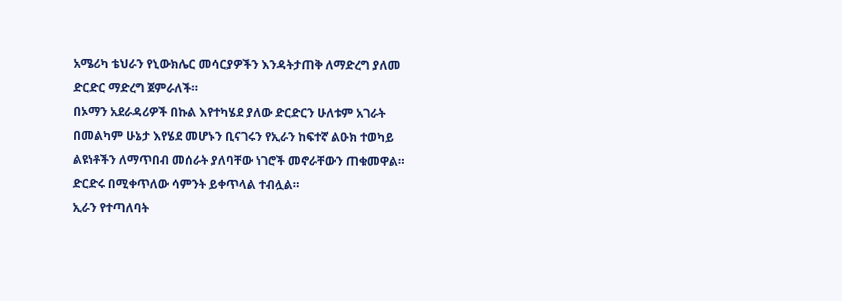አሜሪካ ቴህራን የኒውክሌር መሳርያዎችን እንዳትታጠቅ ለማድረግ ያለመ ድርድር ማድረግ ጀምራለች።
በኦማን አደራዳሪዎች በኩል እየተካሄደ ያለው ድርድርን ሁለቱም አገራት በመልካም ሁኔታ እየሄደ መሆኑን ቢናገሩን የኢራን ከፍተኛ ልዑክ ተወካይ ልዩነቶችን ለማጥበብ መሰራት ያለባቸው ነገሮች መኖራቸውን ጠቁመዋል።
ድርድሩ በሚቀጥለው ሳምንት ይቀጥላል ተብሏል።
ኢራን የተጣለባት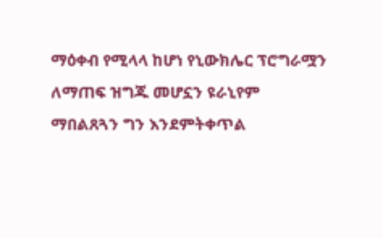ማዕቀብ የሚላላ ከሆነ የኒውክሌር ፕሮግራሟን ለማጠፍ ዝግጁ መሆኗን ዩራኒየም ማበልጸጓን ግን እንደምትቀጥል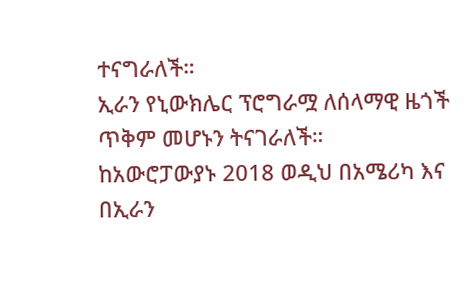ተናግራለች።
ኢራን የኒውክሌር ፕሮግራሟ ለሰላማዊ ዜጎች ጥቅም መሆኑን ትናገራለች።
ከአውሮፓውያኑ 2018 ወዲህ በአሜሪካ እና በኢራን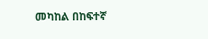መካከል በከፍተኛ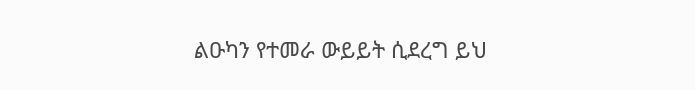ልዑካን የተመራ ውይይት ሲደረግ ይህ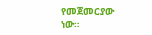የመጀመርያው ነው።